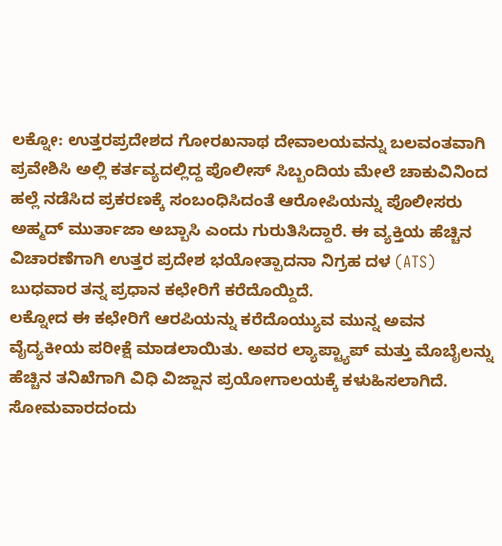ಲಕ್ನೋ: ಉತ್ತರಪ್ರದೇಶದ ಗೋರಖನಾಥ ದೇವಾಲಯವನ್ನು ಬಲವಂತವಾಗಿ ಪ್ರವೇಶಿಸಿ ಅಲ್ಲಿ ಕರ್ತವ್ಯದಲ್ಲಿದ್ದ ಪೊಲೀಸ್ ಸಿಬ್ಬಂದಿಯ ಮೇಲೆ ಚಾಕುವಿನಿಂದ ಹಲ್ಲೆ ನಡೆಸಿದ ಪ್ರಕರಣಕ್ಕೆ ಸಂಬಂಧಿಸಿದಂತೆ ಆರೋಪಿಯನ್ನು ಪೊಲೀಸರು ಅಹ್ಮದ್ ಮುರ್ತಾಜಾ ಅಬ್ಬಾಸಿ ಎಂದು ಗುರುತಿಸಿದ್ದಾರೆ. ಈ ವ್ಯಕ್ತಿಯ ಹೆಚ್ಚಿನ ವಿಚಾರಣೆಗಾಗಿ ಉತ್ತರ ಪ್ರದೇಶ ಭಯೋತ್ಪಾದನಾ ನಿಗ್ರಹ ದಳ (ATS) ಬುಧವಾರ ತನ್ನ ಪ್ರಧಾನ ಕಛೇರಿಗೆ ಕರೆದೊಯ್ದಿದೆ.
ಲಕ್ನೋದ ಈ ಕಛೇರಿಗೆ ಆರಪಿಯನ್ನು ಕರೆದೊಯ್ಯುವ ಮುನ್ನ ಅವನ ವೈದ್ಯಕೀಯ ಪರೀಕ್ಷೆ ಮಾಡಲಾಯಿತು. ಅವರ ಲ್ಯಾಪ್ಟ್ಯಾಪ್ ಮತ್ತು ಮೊಬೈಲನ್ನು ಹೆಚ್ಚಿನ ತನಿಖೆಗಾಗಿ ವಿಧಿ ವಿಜ್ಷಾನ ಪ್ರಯೋಗಾಲಯಕ್ಕೆ ಕಳುಹಿಸಲಾಗಿದೆ. ಸೋಮವಾರದಂದು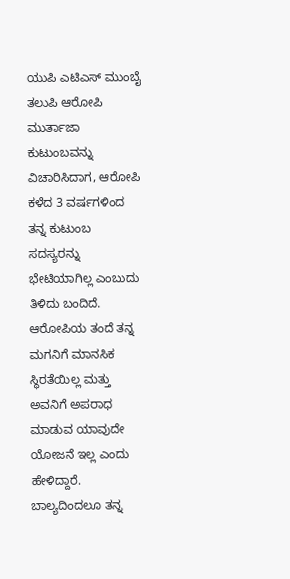ಯುಪಿ ಎಟಿಎಸ್ ಮುಂಬೈ ತಲುಪಿ ಆರೋಪಿ ಮುರ್ತಾಜಾ ಕುಟುಂಬವನ್ನು ವಿಚಾರಿಸಿದಾಗ, ಆರೋಪಿ ಕಳೆದ 3 ವರ್ಷಗಳಿಂದ ತನ್ನ ಕುಟುಂಬ ಸದಸ್ಯರನ್ನು ಭೇಟಿಯಾಗಿಲ್ಲ ಎಂಬುದು ತಿಳಿದು ಬಂದಿದೆ.
ಆರೋಪಿಯ ತಂದೆ ತನ್ನ ಮಗನಿಗೆ ಮಾನಸಿಕ ಸ್ಥಿರತೆಯಿಲ್ಲ ಮತ್ತು ಅವನಿಗೆ ಅಪರಾಧ ಮಾಡುವ ಯಾವುದೇ ಯೋಜನೆ ಇಲ್ಲ ಎಂದು ಹೇಳಿದ್ದಾರೆ. ಬಾಲ್ಯದಿಂದಲೂ ತನ್ನ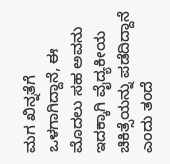ಮಗ ಖಿನ್ನತೆಗೆ ಒಳಗಾಗಿದ್ದಾನೆ, ಈ ಮೊದಲು ಸಹ ಅವನು ಇದಕ್ಕಾಗಿ ವೈದ್ಯಕೀಯ ಚಿಕಿತ್ಸೆಯನ್ನು ಪಡೆದಿದ್ದಾನೆ ಎಂದು ತಂದೆ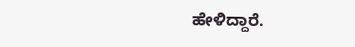ಹೇಳಿದ್ದಾರೆ.